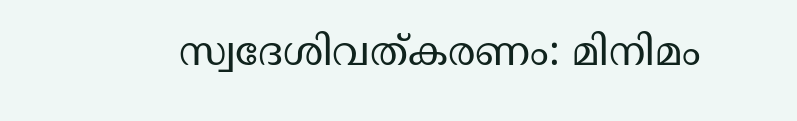സ്വദേശിവത്കരണം: മിനിമം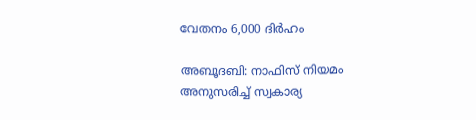വേതനം 6,000 ദിർഹം

അബൂദബി: നാഫിസ് നിയമം അനുസരിച്ച് സ്വകാര്യ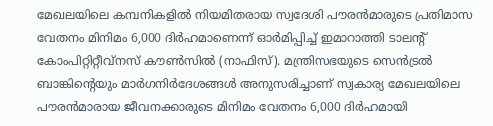മേഖലയിലെ കമ്പനികളിൽ നിയമിതരായ സ്വദേശി പൗരൻമാരുടെ പ്രതിമാസ വേതനം മിനിമം 6,000 ദിർഹമാണെന്ന് ഓർമിപ്പിച്ച് ഇമാറാത്തി ടാലന്‍റ് കോംപിറ്റിറ്റീവ്നസ് കൗൺസിൽ (നാഫിസ്). മന്ത്രിസഭയുടെ സെൻട്രൽ ബാങ്കിന്‍റെയും മാർഗനിർദേശങ്ങൾ അനുസരിച്ചാണ് സ്വകാര്യ മേഖലയിലെ പൗരൻമാരായ ജീവനക്കാരുടെ മിനിമം വേതനം 6,000 ദിർഹമായി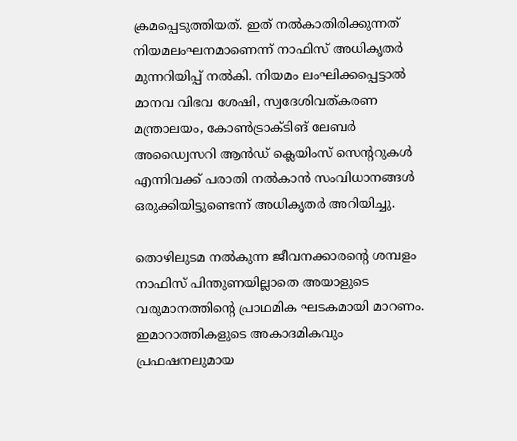ക്രമപ്പെടുത്തിയത്. ഇത് നൽകാതിരിക്കുന്നത് നിയമലംഘനമാണെന്ന് നാഫിസ് അധികൃതർ മുന്നറിയിപ്പ് നൽകി. നിയമം ലംഘിക്കപ്പെട്ടാൽ മാനവ വിഭവ ശേഷി, സ്വദേശിവത്കരണ മന്ത്രാലയം, കോൺട്രാക്ടിങ് ലേബർ അഡ്വൈസറി ആൻഡ് ക്ലെയിംസ് സെന്‍ററുകൾ എന്നിവക്ക് പരാതി നൽകാൻ സംവിധാനങ്ങൾ ഒരുക്കിയിട്ടുണ്ടെന്ന് അധികൃതർ അറിയിച്ചു.

തൊഴിലുടമ നൽകുന്ന ജീവനക്കാരന്‍റെ ശമ്പളം നാഫിസ് പിന്തുണയില്ലാതെ അയാളുടെ വരുമാനത്തിന്‍റെ പ്രാഥമിക ഘടകമായി മാറണം. ഇമാറാത്തികളുടെ അകാദമികവും പ്രഫഷനലുമായ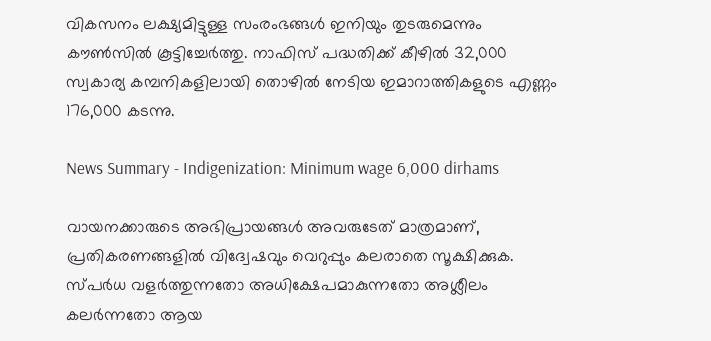വികസനം ലക്ഷ്യമിട്ടുള്ള സംരംഭങ്ങൾ ഇനിയും തുടരുമെന്നും കൗൺസിൽ കൂട്ടിച്ചേർത്തു. നാഫിസ് പദ്ധതിക്ക് കീഴിൽ 32,000 സ്വകാര്യ കമ്പനികളിലായി തൊഴിൽ നേടിയ ഇമാറാത്തികളുടെ എണ്ണം 176,000 കടന്നു.

News Summary - Indigenization: Minimum wage 6,000 dirhams

വായനക്കാരുടെ അഭിപ്രായങ്ങള്‍ അവരുടേത് മാത്രമാണ്, പ്രതികരണങ്ങളിൽ വിദ്വേഷവും വെറുപ്പും കലരാതെ സൂക്ഷിക്കുക. സ്പർധ വളർത്തുന്നതോ അധിക്ഷേപമാകുന്നതോ അശ്ലീലം കലർന്നതോ ആയ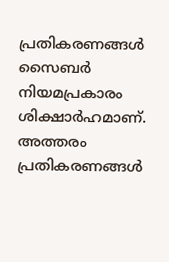പ്രതികരണങ്ങൾ സൈബർ നിയമപ്രകാരം ശിക്ഷാർഹമാണ്. അത്തരം പ്രതികരണങ്ങൾ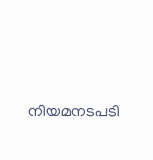നിയമനടപടി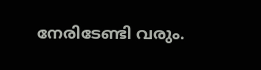നേരിടേണ്ടി വരും.